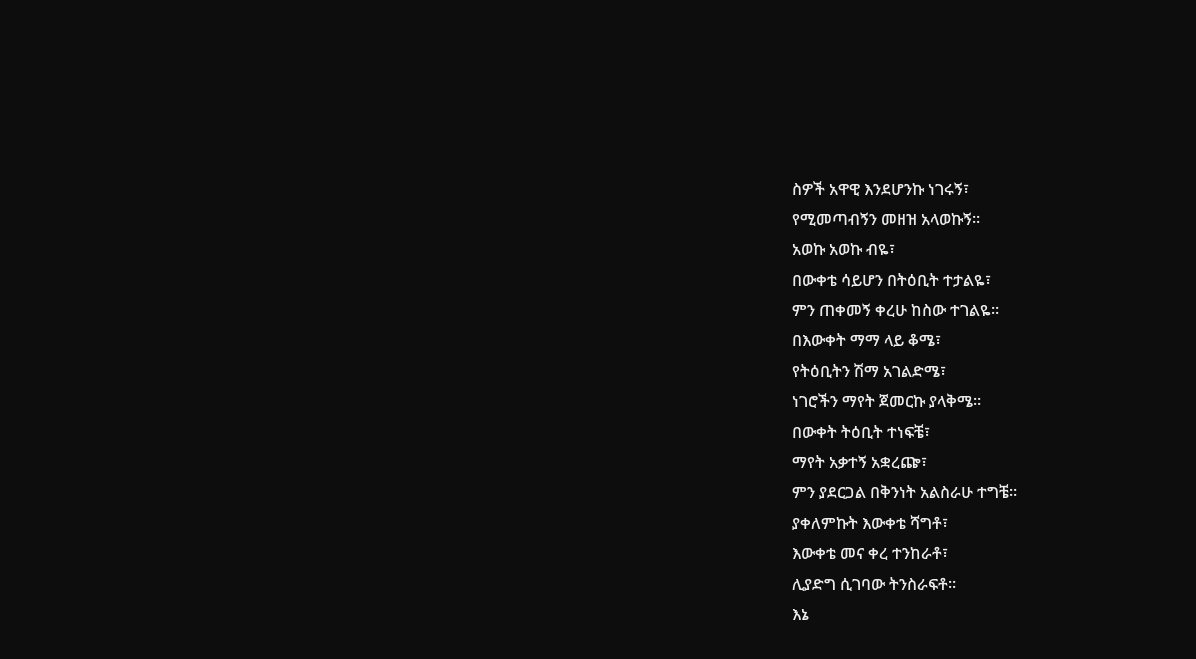ስዎች አዋዊ እንደሆንኩ ነገሩኝ፣
የሚመጣብኝን መዘዝ አላወኩኝ።
አወኩ አወኩ ብዬ፣
በውቀቴ ሳይሆን በትዕቢት ተታልዬ፣
ምን ጠቀመኝ ቀረሁ ከስው ተገልዬ።
በእውቀት ማማ ላይ ቆሜ፣
የትዕቢትን ሽማ አገልድሜ፣
ነገሮችን ማየት ጀመርኩ ያላቅሜ።
በውቀት ትዕቢት ተነፍቼ፣
ማየት አቃተኝ አቋረጬ፣
ምን ያደርጋል በቅንነት አልስራሁ ተግቼ።
ያቀለምኩት እውቀቴ ሻግቶ፣
እውቀቴ መና ቀረ ተንከራቶ፣
ሊያድግ ሲገባው ትንስራፍቶ።
እኔ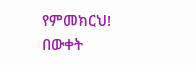የምመክርህ!
በውቀት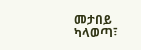መታበይ ካላወጣ፣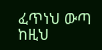ፈጥነህ ውጣ ከዚህ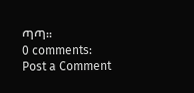ጣጣ።
0 comments:
Post a Comment